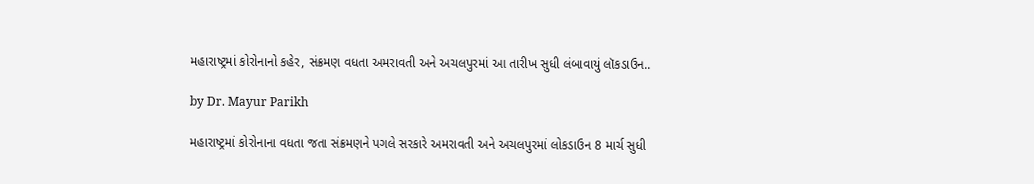મહારાષ્ટ્રમાં કોરોનાનો કહેર, સંક્રમણ વધતા અમરાવતી અને અચલપુરમાં આ તારીખ સુધી લંબાવાયું લૉકડાઉન..

by Dr. Mayur Parikh

મહારાષ્ટ્રમાં કોરોનાના વધતા જતા સંક્રમણને પગલે સરકારે અમરાવતી અને અચલપુરમાં લોકડાઉન 8 માર્ચ સુધી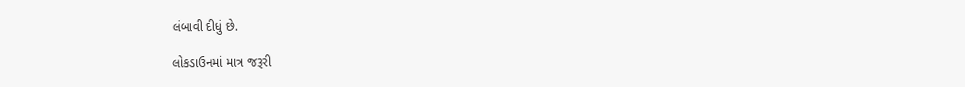લંબાવી દીધું છે.

લોકડાઉનમાં માત્ર જરૂરી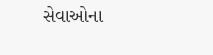સેવાઓના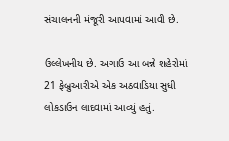સંચાલનની મંજૂરી આપવામાં આવી છે.

ઉલ્લેખનીય છે. અગાઉ આ બન્ને શહેરોમાં 21 ફેબ્રુઆરીએ એક અઠવાડિયા સુધી લોકડાઉન લાદવામાં આવ્યું હતું.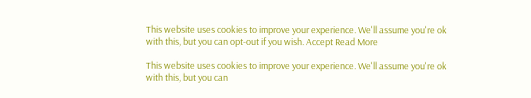This website uses cookies to improve your experience. We'll assume you're ok with this, but you can opt-out if you wish. Accept Read More

This website uses cookies to improve your experience. We'll assume you're ok with this, but you can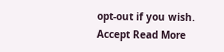opt-out if you wish. Accept Read More